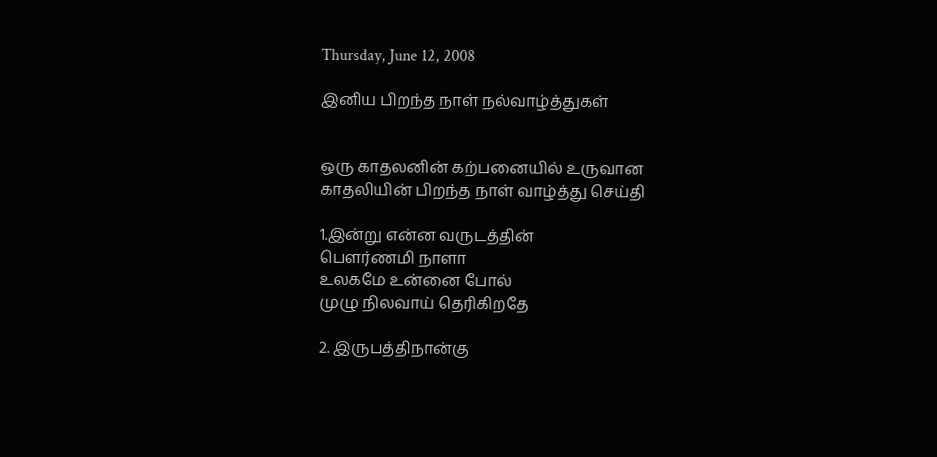Thursday, June 12, 2008

இனிய பிறந்த நாள் நல்வாழ்த்துகள்


ஒரு காதலனின் கற்பனையில் உருவான
காதலியின் பிறந்த நாள் வாழ்த்து செய்தி

1.இன்று என்ன வருடத்தின்
பெளர்ணமி நாளா
உலகமே உன்னை போல்
முழு நிலவாய் தெரிகிறதே

2. இருபத்திநான்கு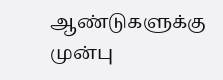ஆண்டுகளுக்கு
முன்பு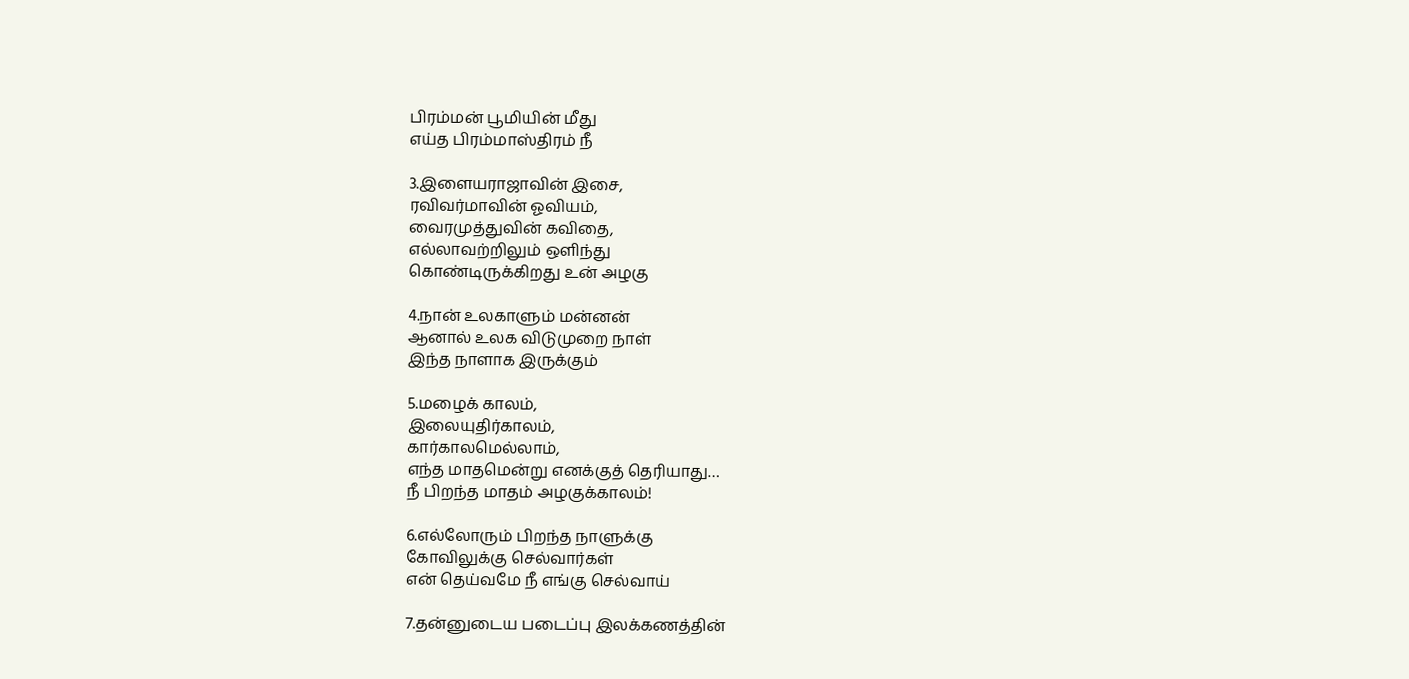பிரம்மன் பூமியின் மீது
எய்த பிரம்மாஸ்திரம் நீ

3.இளையராஜாவின் இசை,
ரவிவர்மாவின் ஓவியம்,
வைரமுத்துவின் கவிதை,
எல்லாவற்றிலும் ஒளிந்து
கொண்டிருக்கிறது உன் அழகு

4.நான் உலகாளும் மன்னன்
ஆனால் உலக விடுமுறை நாள்
இந்த நாளாக இருக்கும்

5.மழைக் காலம்,
இலையுதிர்காலம்,
கார்காலமெல்லாம்,
எந்த மாதமென்று எனக்குத் தெரியாது…
நீ பிறந்த மாதம் அழகுக்காலம்!

6.எல்லோரும் பிறந்த நாளுக்கு
கோவிலுக்கு செல்வார்கள்
என் தெய்வமே நீ எங்கு செல்வாய்

7.தன்னுடைய படைப்பு இலக்கணத்தின்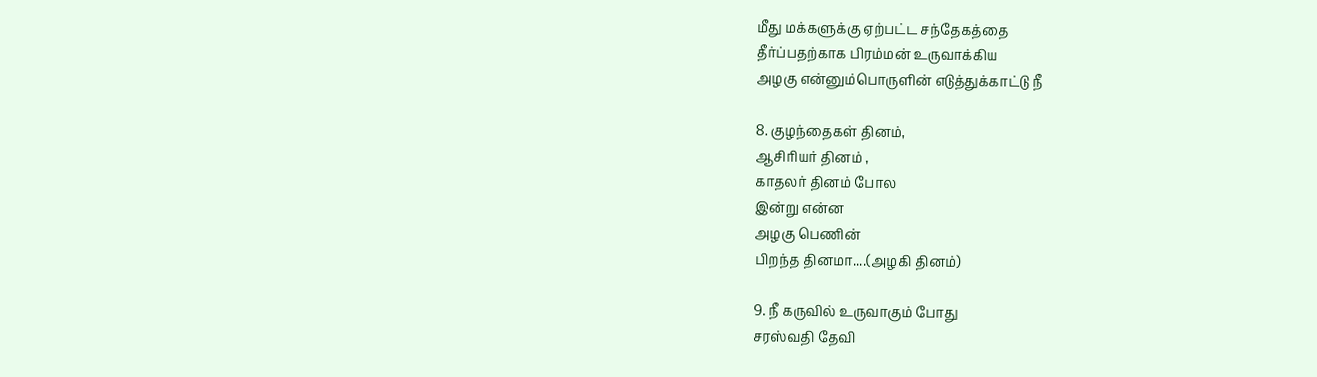மீது மக்களுக்கு ஏற்பட்ட சந்தேகத்தை
தீர்ப்பதற்காக பிரம்மன் உருவாக்கிய
அழகு என்னும்பொருளின் எடுத்துக்காட்டு நீ

8. குழந்தைகள் தினம்,
ஆசிரியர் தினம் ,
காதலர் தினம் போல
இன்று என்ன
அழகு பெணின்
பிறந்த தினமா....(அழகி தினம்)

9. நீ கருவில் உருவாகும் போது
சரஸ்வதி தேவி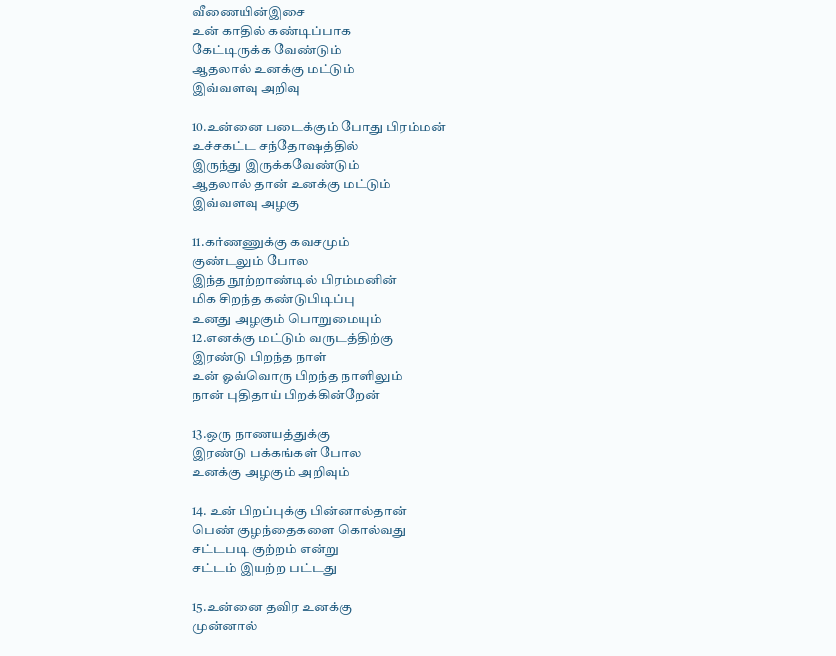வீணையின்இசை
உன் காதில் கண்டிப்பாக
கேட்டிருக்க வேண்டும்
ஆதலால் உனக்கு மட்டும்
இவ்வளவு அறிவு

10.உன்னை படைக்கும் போது பிரம்மன்
உச்சகட்ட சந்தோஷத்தில்
இருந்து இருக்கவேண்டும்
ஆதலால் தான் உனக்கு மட்டும்
இவ்வளவு அழகு

11.கர்ணணுக்கு கவசமும்
குண்டலும் போல
இந்த நூற்றாண்டில் பிரம்மனின்
மிக சிறந்த கண்டுபிடிப்பு
உனது அழகும் பொறுமையும்
12.எனக்கு மட்டும் வருடத்திற்கு
இரண்டு பிறந்த நாள்
உன் ஓவ்வொரு பிறந்த நாளிலும்
நான் புதிதாய் பிறக்கின்றேன்

13.ஒரு நாணயத்துக்கு
இரண்டு பக்கங்கள் போல
உனக்கு அழகும் அறிவும்

14. உன் பிறப்புக்கு பின்னால்தான்
பெண் குழந்தைகளை கொல்வது
சட்டபடி குற்றம் என்று
சட்டம் இயற்ற பட்டது

15.உன்னை தவிர உனக்கு
முன்னால்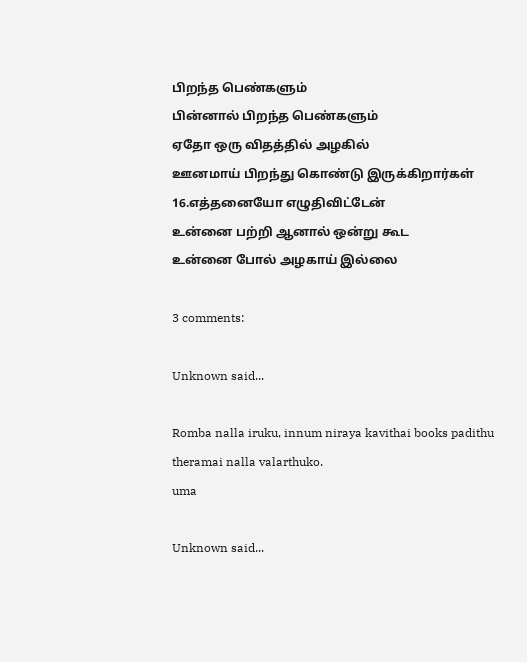பிறந்த பெண்களும்
பின்னால் பிறந்த பெண்களும்
ஏதோ ஒரு விதத்தில் அழகில்
ஊனமாய் பிறந்து கொண்டு இருக்கிறார்கள்
16.எத்தனையோ எழுதிவிட்டேன்
உன்னை பற்றி ஆனால் ஒன்று கூட
உன்னை போல் அழகாய் இல்லை

3 comments:

Unknown said...

Romba nalla iruku, innum niraya kavithai books padithu theramai nalla valarthuko.
uma

Unknown said...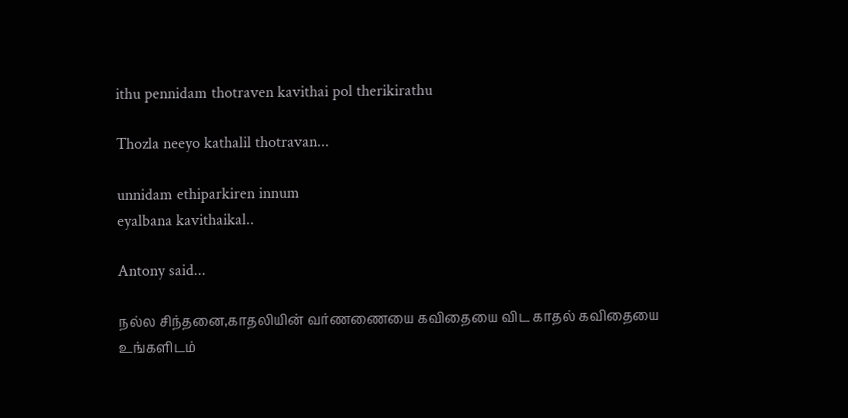ithu pennidam thotraven kavithai pol therikirathu

Thozla neeyo kathalil thotravan...

unnidam ethiparkiren innum
eyalbana kavithaikal..

Antony said...

நல்ல சிந்தனை,காதலியின் வர்ணணையை கவிதையை விட காதல் கவிதையை உங்க‌ளிட‌ம்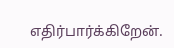எதிர்பார்க்கிறேன்.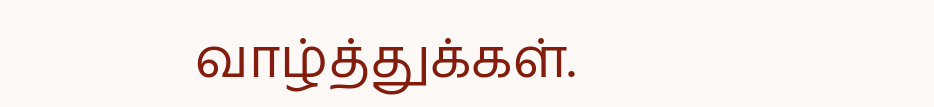வாழ்த்துக்க‌ள்.